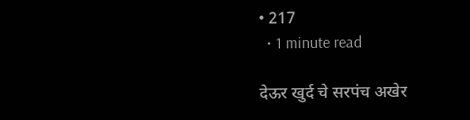• 217
  • 1 minute read

देऊर खुर्द चे सरपंच अखेर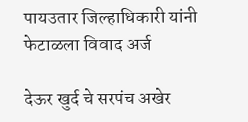पायउतार जिल्हाधिकारी यांनी फेटाळला विवाद अर्ज

देऊर खुर्द चे सरपंच अखेर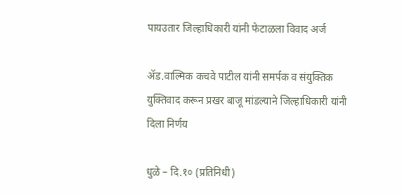पायउतार जिल्हाधिकारी यांनी फेटाळला विवाद अर्ज

ॲड.वाल्मिक कचवे पाटील यांनी समर्पक व संयुक्तिक युक्तिवाद करून प्रखर बाजू मांडल्याने जिल्हाधिकारी यांनी दिला निर्णय

धुळे – दि.१० (प्रतिनिधी)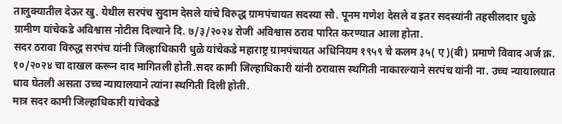तालुक्यातील देऊर खु. येथील सरपंच सुदाम देसले यांचे विरुद्ध ग्रामपंचायत सदस्या सौ. पूनम गणेश देसले व इतर सदस्यांनी तहसीलदार धुळे ग्रामीण यांचेकडे अविश्वास नोटीस दिल्याने दि. ७/३/२०२४ रोजी अविश्वास ठराव पारित करण्यात आला होता.
सदर ठरावा विरुद्ध सरपंच यांनी जिल्हाधिकारी धुळे यांचेकडे महाराष्ट्र ग्रामपंचायत अधिनियम १९५९ चे कलम ३५( ए)(बी) प्रमाणे विवाद अर्ज क्र. १०/२०२४ चा दाखल करून दाद मागितली होती.सदर कामी जिल्हाधिकारी यांनी ठरावास स्थगिती नाकारल्याने सरपंच यांनी ना. उच्च न्यायालयात धाव घेतली असता उच्च न्यायालयाने त्यांना स्थगिती दिली होती.
मात्र सदर कामी जिल्हाधिकारी यांचेकडे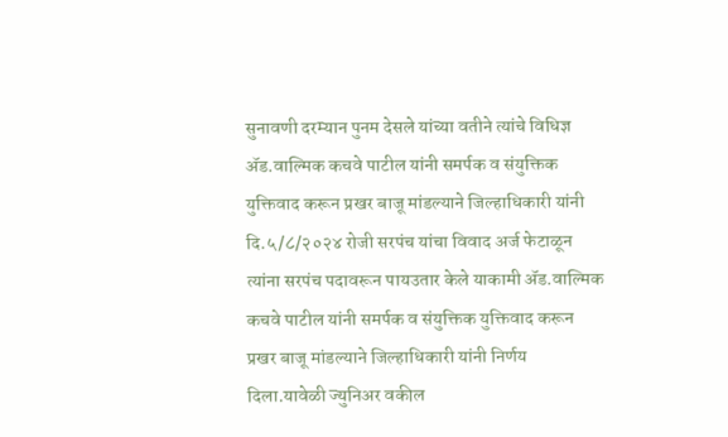सुनावणी दरम्यान पुनम देसले यांच्या वतीने त्यांचे विधिज्ञ ॲड.वाल्मिक कचवे पाटील यांनी समर्पक व संयुक्तिक युक्तिवाद करून प्रखर बाजू मांडल्याने जिल्हाधिकारी यांनी दि.५/८/२०२४ रोजी सरपंच यांचा विवाद अर्ज फेटाळून त्यांना सरपंच पदावरून पायउतार केले याकामी ॲड.वाल्मिक कचवे पाटील यांनी समर्पक व संयुक्तिक युक्तिवाद करून प्रखर बाजू मांडल्याने जिल्हाधिकारी यांनी निर्णय दिला.यावेळी ज्युनिअर वकील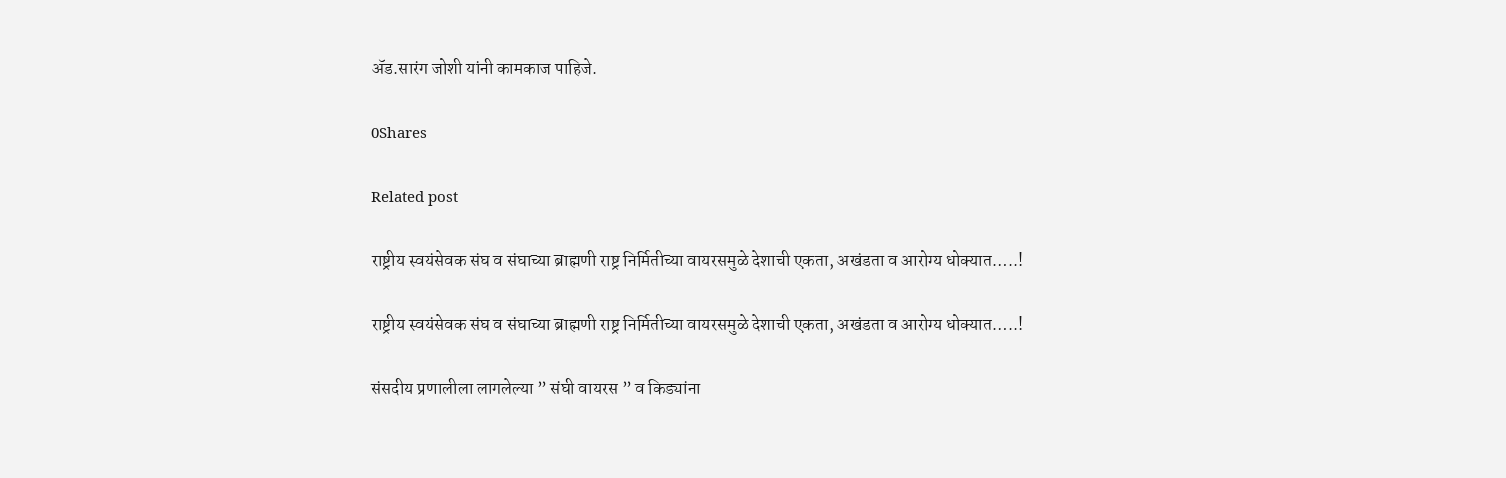ॲड.सारंग जोशी यांनी कामकाज पाहिजे.

0Shares

Related post

राष्ट्रीय स्वयंसेवक संघ व संघाच्या ब्राह्मणी राष्ट्र निर्मितीच्या वायरसमुळे देशाची एकता, अखंडता व आरोग्य धोक्यात…..!

राष्ट्रीय स्वयंसेवक संघ व संघाच्या ब्राह्मणी राष्ट्र निर्मितीच्या वायरसमुळे देशाची एकता, अखंडता व आरोग्य धोक्यात…..!

संसदीय प्रणालीला लागलेल्या ” संघी वायरस ” व किड्यांना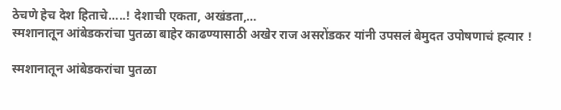ठेचणे हेच देश हिताचे…..! देशाची एकता, अखंडता,…
स्मशानातून आंबेडकरांचा पुतळा बाहेर काढण्यासाठी अखेर राज असरोंडकर यांनी उपसलं बेमुदत उपोषणाचं हत्यार !

स्मशानातून आंबेडकरांचा पुतळा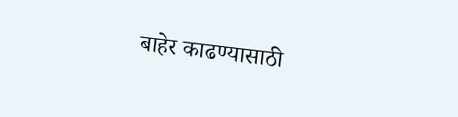बाहेर काढण्यासाठी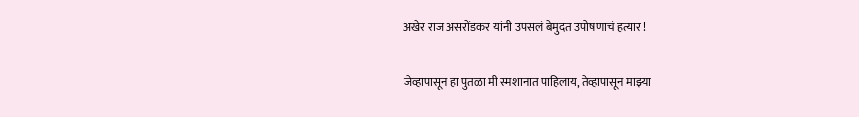अखेर राज असरोंडकर यांनी उपसलं बेमुदत उपोषणाचं हत्यार !

जेव्हापासून हा पुतळा मी स्मशानात पाहिलाय, तेव्हापासून माझ्या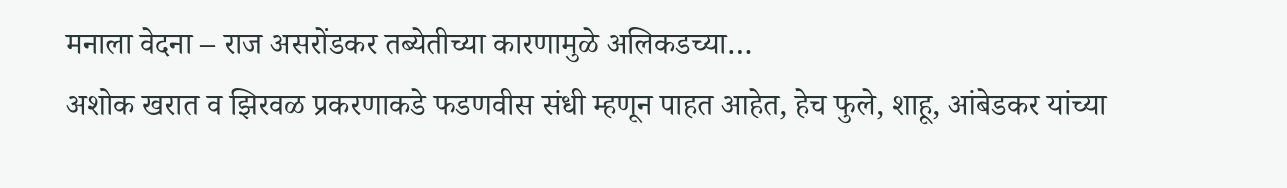मनाला वेदना – राज असरोंडकर तब्येतीच्या कारणामुळे अलिकडच्या…
अशोक खरात व झिरवळ प्रकरणाकडे फडणवीस संधी म्हणून पाहत आहेत, हेच फुले, शाहू, आंबेडकर यांच्या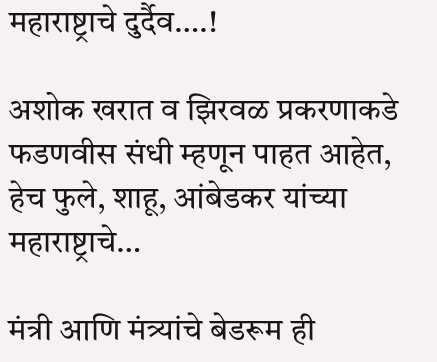महाराष्ट्राचे दुर्दैव….!

अशोक खरात व झिरवळ प्रकरणाकडे फडणवीस संधी म्हणून पाहत आहेत, हेच फुले, शाहू, आंबेडकर यांच्या महाराष्ट्राचे…

मंत्री आणि मंत्र्यांचे बेडरूम ही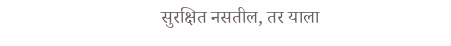सुरक्षित नसतील, तर याला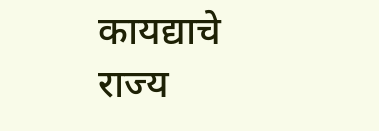कायद्याचे राज्य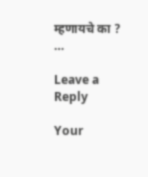म्हणायचे का ?    …

Leave a Reply

Your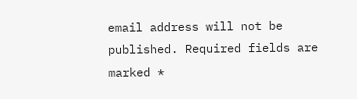email address will not be published. Required fields are marked *